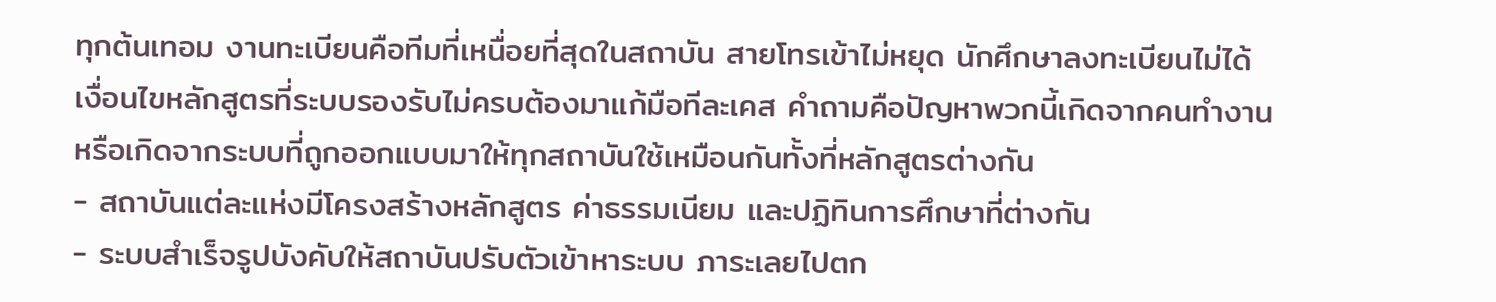ทุกต้นเทอม งานทะเบียนคือทีมที่เหนื่อยที่สุดในสถาบัน สายโทรเข้าไม่หยุด นักศึกษาลงทะเบียนไม่ได้ เงื่อนไขหลักสูตรที่ระบบรองรับไม่ครบต้องมาแก้มือทีละเคส คำถามคือปัญหาพวกนี้เกิดจากคนทำงาน หรือเกิดจากระบบที่ถูกออกแบบมาให้ทุกสถาบันใช้เหมือนกันทั้งที่หลักสูตรต่างกัน
- สถาบันแต่ละแห่งมีโครงสร้างหลักสูตร ค่าธรรมเนียม และปฏิทินการศึกษาที่ต่างกัน
- ระบบสำเร็จรูปบังคับให้สถาบันปรับตัวเข้าหาระบบ ภาระเลยไปตก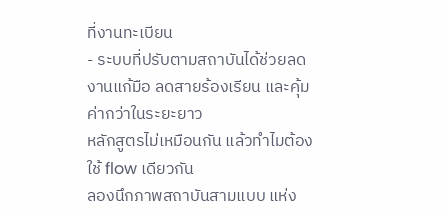ที่งานทะเบียน
- ระบบที่ปรับตามสถาบันได้ช่วยลดงานแก้มือ ลดสายร้องเรียน และคุ้มค่ากว่าในระยะยาว
หลักสูตรไม่เหมือนกัน แล้วทำไมต้องใช้ flow เดียวกัน
ลองนึกภาพสถาบันสามแบบ แห่ง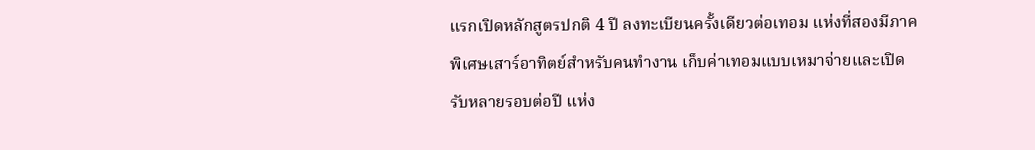แรกเปิดหลักสูตรปกติ 4 ปี ลงทะเบียนครั้งเดียวต่อเทอม แห่งที่สองมีภาคพิเศษเสาร์อาทิตย์สำหรับคนทำงาน เก็บค่าเทอมแบบเหมาจ่ายและเปิดรับหลายรอบต่อปี แห่ง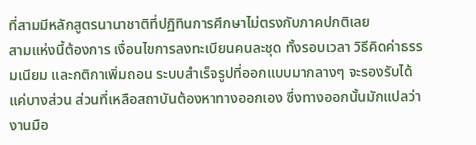ที่สามมีหลักสูตรนานาชาติที่ปฏิทินการศึกษาไม่ตรงกับภาคปกติเลย
สามแห่งนี้ต้องการ เงื่อนไขการลงทะเบียนคนละชุด ทั้งรอบเวลา วิธีคิดค่าธรรมเนียม และกติกาเพิ่มถอน ระบบสำเร็จรูปที่ออกแบบมากลางๆ จะรองรับได้แค่บางส่วน ส่วนที่เหลือสถาบันต้องหาทางออกเอง ซึ่งทางออกนั้นมักแปลว่างานมือ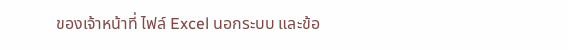ของเจ้าหน้าที่ ไฟล์ Excel นอกระบบ และข้อ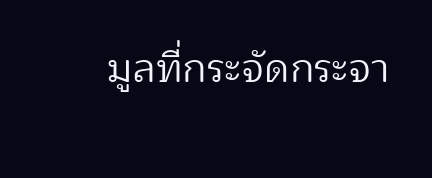มูลที่กระจัดกระจา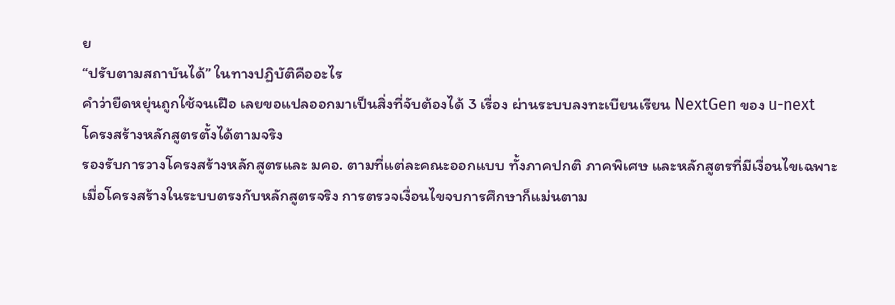ย
“ปรับตามสถาบันได้” ในทางปฏิบัติคืออะไร
คำว่ายืดหยุ่นถูกใช้จนเฝือ เลยขอแปลออกมาเป็นสิ่งที่จับต้องได้ 3 เรื่อง ผ่านระบบลงทะเบียนเรียน NextGen ของ u-next
โครงสร้างหลักสูตรตั้งได้ตามจริง
รองรับการวางโครงสร้างหลักสูตรและ มคอ. ตามที่แต่ละคณะออกแบบ ทั้งภาคปกติ ภาคพิเศษ และหลักสูตรที่มีเงื่อนไขเฉพาะ เมื่อโครงสร้างในระบบตรงกับหลักสูตรจริง การตรวจเงื่อนไขจบการศึกษาก็แม่นตาม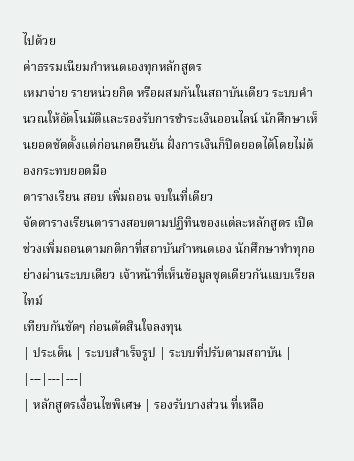ไปด้วย
ค่าธรรมเนียมกำหนดเองทุกหลักสูตร
เหมาจ่าย รายหน่วยกิต หรือผสมกันในสถาบันเดียว ระบบคำนวณให้อัตโนมัติและรองรับการชำระเงินออนไลน์ นักศึกษาเห็นยอดชัดตั้งแต่ก่อนกดยืนยัน ฝั่งการเงินก็ปิดยอดได้โดยไม่ต้องกระทบยอดมือ
ตารางเรียน สอบ เพิ่มถอน จบในที่เดียว
จัดตารางเรียนตารางสอบตามปฏิทินของแต่ละหลักสูตร เปิดช่วงเพิ่มถอนตามกติกาที่สถาบันกำหนดเอง นักศึกษาทำทุกอย่างผ่านระบบเดียว เจ้าหน้าที่เห็นข้อมูลชุดเดียวกันแบบเรียลไทม์
เทียบกันชัดๆ ก่อนตัดสินใจลงทุน
| ประเด็น | ระบบสำเร็จรูป | ระบบที่ปรับตามสถาบัน |
|---|---|---|
| หลักสูตรเงื่อนไขพิเศษ | รองรับบางส่วน ที่เหลือ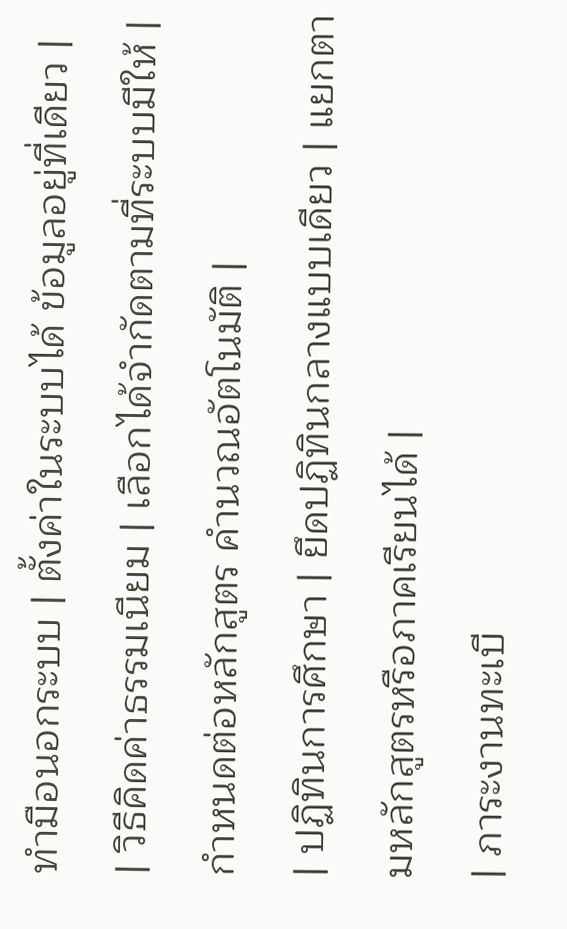ทำมือนอกระบบ | ตั้งค่าในระบบได้ ข้อมูลอยู่ที่เดียว |
| วิธีคิดค่าธรรมเนียม | เลือกได้จำกัดตามที่ระบบมีให้ | กำหนดต่อหลักสูตร คำนวณอัตโนมัติ |
| ปฏิทินการศึกษา | ยึดปฏิทินกลางแบบเดียว | แยกตามหลักสูตรหรือภาคเรียนได้ |
| ภาระงานทะเบี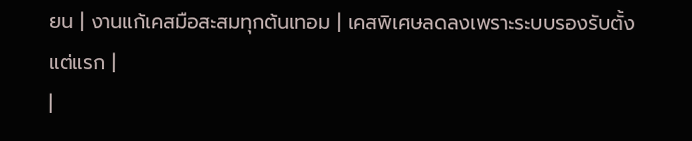ยน | งานแก้เคสมือสะสมทุกต้นเทอม | เคสพิเศษลดลงเพราะระบบรองรับตั้งแต่แรก |
|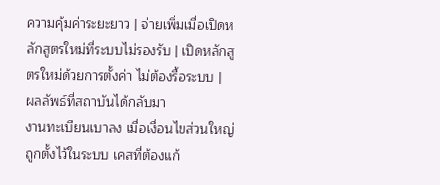ความคุ้มค่าระยะยาว | จ่ายเพิ่มเมื่อเปิดหลักสูตรใหม่ที่ระบบไม่รองรับ | เปิดหลักสูตรใหม่ด้วยการตั้งค่า ไม่ต้องรื้อระบบ |
ผลลัพธ์ที่สถาบันได้กลับมา
งานทะเบียนเบาลง เมื่อเงื่อนไขส่วนใหญ่ถูกตั้งไว้ในระบบ เคสที่ต้องแก้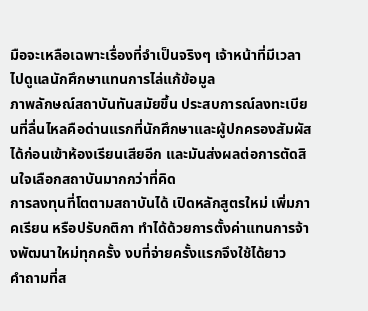มือจะเหลือเฉพาะเรื่องที่จำเป็นจริงๆ เจ้าหน้าที่มีเวลาไปดูแลนักศึกษาแทนการไล่แก้ข้อมูล
ภาพลักษณ์สถาบันทันสมัยขึ้น ประสบการณ์ลงทะเบียนที่ลื่นไหลคือด่านแรกที่นักศึกษาและผู้ปกครองสัมผัสได้ก่อนเข้าห้องเรียนเสียอีก และมันส่งผลต่อการตัดสินใจเลือกสถาบันมากกว่าที่คิด
การลงทุนที่โตตามสถาบันได้ เปิดหลักสูตรใหม่ เพิ่มภาคเรียน หรือปรับกติกา ทำได้ด้วยการตั้งค่าแทนการจ้างพัฒนาใหม่ทุกครั้ง งบที่จ่ายครั้งแรกจึงใช้ได้ยาว
คำถามที่ส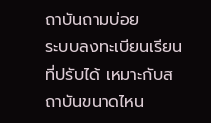ถาบันถามบ่อย
ระบบลงทะเบียนเรียนที่ปรับได้ เหมาะกับสถาบันขนาดไหน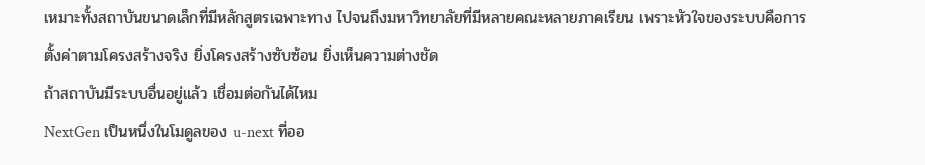เหมาะทั้งสถาบันขนาดเล็กที่มีหลักสูตรเฉพาะทาง ไปจนถึงมหาวิทยาลัยที่มีหลายคณะหลายภาคเรียน เพราะหัวใจของระบบคือการตั้งค่าตามโครงสร้างจริง ยิ่งโครงสร้างซับซ้อน ยิ่งเห็นความต่างชัด
ถ้าสถาบันมีระบบอื่นอยู่แล้ว เชื่อมต่อกันได้ไหม
NextGen เป็นหนึ่งในโมดูลของ u-next ที่ออ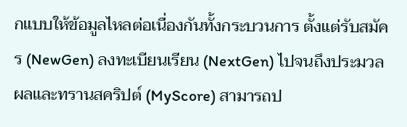กแบบให้ข้อมูลไหลต่อเนื่องกันทั้งกระบวนการ ตั้งแต่รับสมัคร (NewGen) ลงทะเบียนเรียน (NextGen) ไปจนถึงประมวลผลและทรานสคริปต์ (MyScore) สามารถป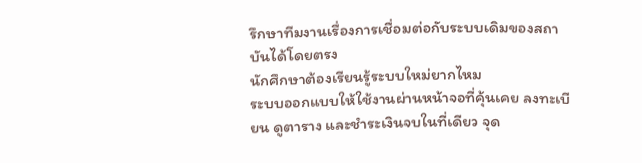รึกษาทีมงานเรื่องการเชื่อมต่อกับระบบเดิมของสถาบันได้โดยตรง
นักศึกษาต้องเรียนรู้ระบบใหม่ยากไหม
ระบบออกแบบให้ใช้งานผ่านหน้าจอที่คุ้นเคย ลงทะเบียน ดูตาราง และชำระเงินจบในที่เดียว จุด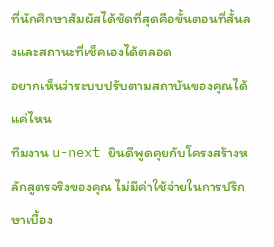ที่นักศึกษาสัมผัสได้ชัดที่สุดคือขั้นตอนที่สั้นลงและสถานะที่เช็คเองได้ตลอด
อยากเห็นว่าระบบปรับตามสถาบันของคุณได้แค่ไหน
ทีมงาน u-next ยินดีพูดคุยกับโครงสร้างหลักสูตรจริงของคุณ ไม่มีค่าใช้จ่ายในการปรึกษาเบื้อง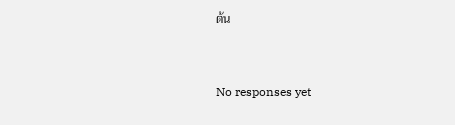ต้น



No responses yet